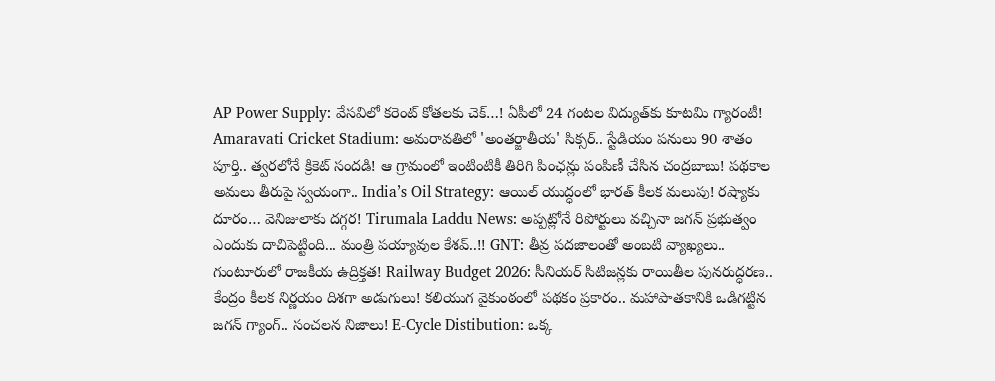AP Power Supply: వేసవిలో కరెంట్ కోతలకు చెక్…! ఏపీలో 24 గంటల విద్యుత్‌కు కూటమి గ్యారంటీ! Amaravati Cricket Stadium: అమరావతిలో 'అంతర్జాతీయ' సిక్సర్.. స్టేడియం పనులు 90 శాతం పూర్తి.. త్వరలోనే క్రికెట్ సందడి! ఆ గ్రామంలో ఇంటింటికీ తిరిగి పింఛన్లు పంపిణీ చేసిన చంద్రబాబు! పథకాల అమలు తీరుపై స్వయంగా.. India’s Oil Strategy: ఆయిల్ యుద్ధంలో భారత్ కీలక మలుపు! రష్యాకు దూరం… వెనిజులాకు దగ్గర! Tirumala Laddu News: అప్పట్లోనే రిపోర్టులు వచ్చినా జగన్ ప్రభుత్వం ఎందుకు దాచిపెట్టింది... మంత్రి పయ్యావుల కేశవ్..!! GNT: తీవ్ర పదజాలంతో అంబటి వ్యాఖ్యలు.. గుంటూరులో రాజకీయ ఉద్రిక్తత! Railway Budget 2026: సీనియర్ సిటిజన్లకు రాయితీల పునరుద్ధరణ.. కేంద్రం కీలక నిర్ణయం దిశగా అడుగులు! కలియుగ వైకుంఠంలో పథకం ప్రకారం.. మహాపాతకానికి ఒడిగట్టిన జగన్ గ్యాంగ్.. సంచలన నిజాలు! E-Cycle Distibution: ఒక్క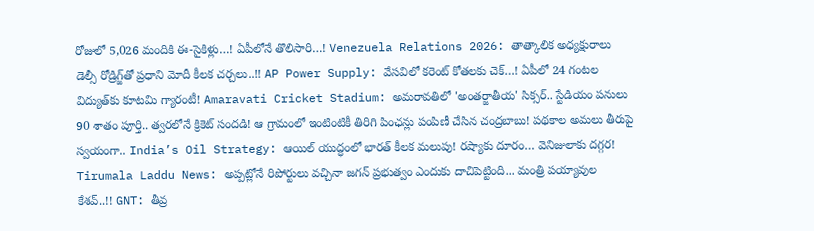రోజులో 5,026 మందికి ఈ-సైకిళ్లు…! ఏపీలోనే తొలిసారి…! Venezuela Relations 2026: తాత్కాలిక అధ్యక్షురాలు డెల్సీ రోడ్రిగ్జ్‌తో ప్రధాని మోదీ కీలక చర్చలు..!! AP Power Supply: వేసవిలో కరెంట్ కోతలకు చెక్…! ఏపీలో 24 గంటల విద్యుత్‌కు కూటమి గ్యారంటీ! Amaravati Cricket Stadium: అమరావతిలో 'అంతర్జాతీయ' సిక్సర్.. స్టేడియం పనులు 90 శాతం పూర్తి.. త్వరలోనే క్రికెట్ సందడి! ఆ గ్రామంలో ఇంటింటికీ తిరిగి పింఛన్లు పంపిణీ చేసిన చంద్రబాబు! పథకాల అమలు తీరుపై స్వయంగా.. India’s Oil Strategy: ఆయిల్ యుద్ధంలో భారత్ కీలక మలుపు! రష్యాకు దూరం… వెనిజులాకు దగ్గర! Tirumala Laddu News: అప్పట్లోనే రిపోర్టులు వచ్చినా జగన్ ప్రభుత్వం ఎందుకు దాచిపెట్టింది... మంత్రి పయ్యావుల కేశవ్..!! GNT: తీవ్ర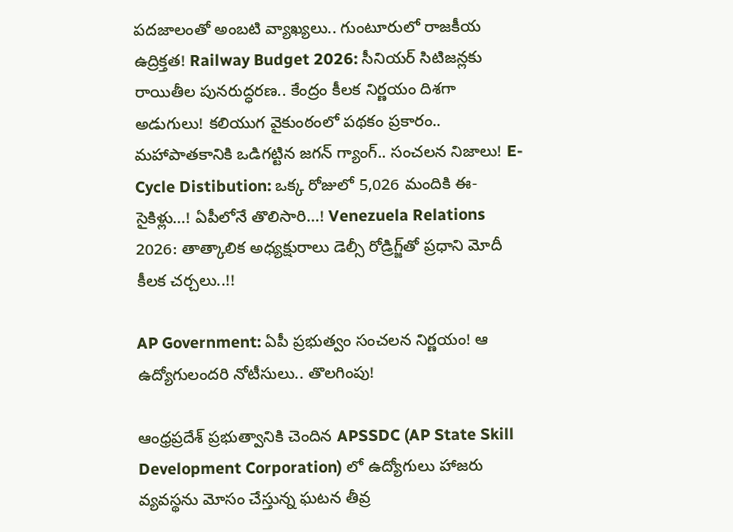పదజాలంతో అంబటి వ్యాఖ్యలు.. గుంటూరులో రాజకీయ ఉద్రిక్తత! Railway Budget 2026: సీనియర్ సిటిజన్లకు రాయితీల పునరుద్ధరణ.. కేంద్రం కీలక నిర్ణయం దిశగా అడుగులు! కలియుగ వైకుంఠంలో పథకం ప్రకారం.. మహాపాతకానికి ఒడిగట్టిన జగన్ గ్యాంగ్.. సంచలన నిజాలు! E-Cycle Distibution: ఒక్క రోజులో 5,026 మందికి ఈ-సైకిళ్లు…! ఏపీలోనే తొలిసారి…! Venezuela Relations 2026: తాత్కాలిక అధ్యక్షురాలు డెల్సీ రోడ్రిగ్జ్‌తో ప్రధాని మోదీ కీలక చర్చలు..!!

AP Government: ఏపీ ప్రభుత్వం సంచలన నిర్ణయం! ఆ ఉద్యోగులందరి నోటీసులు.. తొలగింపు!

ఆంధ్రప్రదేశ్ ప్రభుత్వానికి చెందిన APSSDC (AP State Skill Development Corporation) లో ఉద్యోగులు హాజరు వ్యవస్థను మోసం చేస్తున్న ఘటన తీవ్ర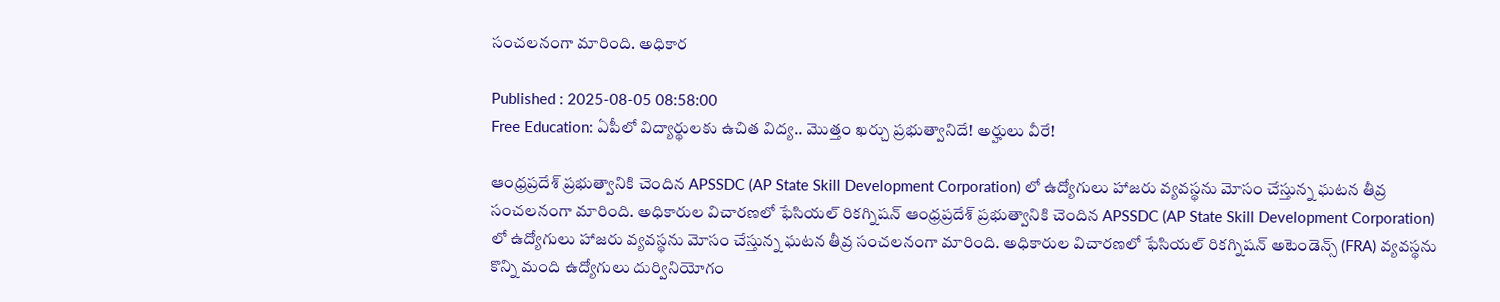సంచలనంగా మారింది. అధికార

Published : 2025-08-05 08:58:00
Free Education: ఏపీలో విద్యార్థులకు ఉచిత విద్య.. మొత్తం ఖర్చు ప్రభుత్వానిదే! అర్హులు వీరే!

ఆంధ్రప్రదేశ్ ప్రభుత్వానికి చెందిన APSSDC (AP State Skill Development Corporation) లో ఉద్యోగులు హాజరు వ్యవస్థను మోసం చేస్తున్న ఘటన తీవ్ర సంచలనంగా మారింది. అధికారుల విచారణలో ఫేసియల్ రికగ్నిషన్ ఆంధ్రప్రదేశ్ ప్రభుత్వానికి చెందిన APSSDC (AP State Skill Development Corporation) లో ఉద్యోగులు హాజరు వ్యవస్థను మోసం చేస్తున్న ఘటన తీవ్ర సంచలనంగా మారింది. అధికారుల విచారణలో ఫేసియల్ రికగ్నిషన్ అటెండెన్స్ (FRA) వ్యవస్థను కొన్ని మంది ఉద్యోగులు దుర్వినియోగం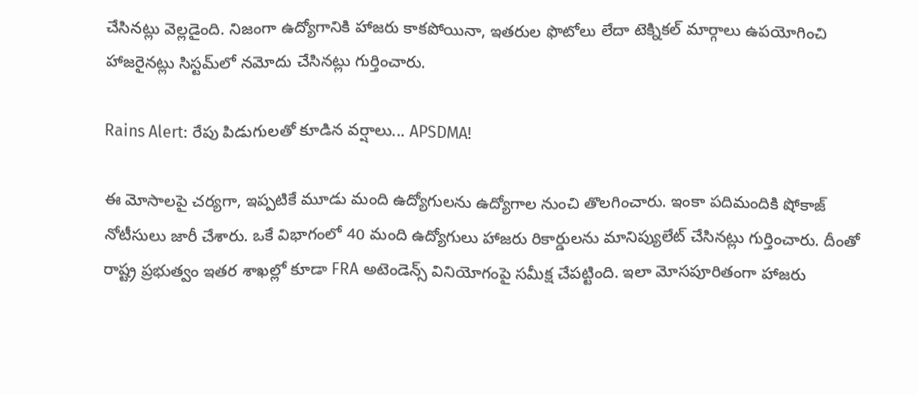చేసినట్లు వెల్లడైంది. నిజంగా ఉద్యోగానికి హాజరు కాకపోయినా, ఇతరుల ఫొటోలు లేదా టెక్నికల్ మార్గాలు ఉపయోగించి హాజరైనట్లు సిస్టమ్‌లో నమోదు చేసినట్లు గుర్తించారు.

Rains Alert: రేపు పిడుగులతో కూడిన వర్షాలు... APSDMA!

ఈ మోసాలపై చర్యగా, ఇప్పటికే మూడు మంది ఉద్యోగులను ఉద్యోగాల నుంచి తొలగించారు. ఇంకా పదిమందికి షోకాజ్ నోటీసులు జారీ చేశారు. ఒకే విభాగంలో 40 మంది ఉద్యోగులు హాజరు రికార్డులను మానిప్యులేట్ చేసినట్లు గుర్తించారు. దీంతో రాష్ట్ర ప్రభుత్వం ఇతర శాఖల్లో కూడా FRA అటెండెన్స్ వినియోగంపై సమీక్ష చేపట్టింది. ఇలా మోసపూరితంగా హాజరు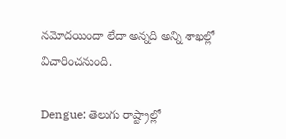నమోదయిందా లేదా అన్నది అన్ని శాఖల్లో విచారించనుంది.

Dengue: తెలుగు రాష్ట్రాల్లో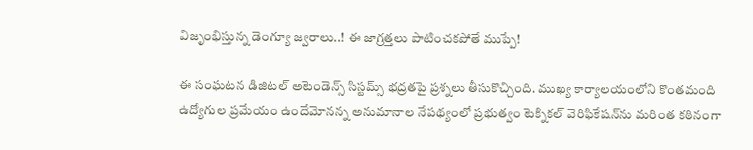విజృంభిస్తున్న డెంగ్యూ జ్వరాలు..! ఈ జాగ్రత్తలు పాటించకపోతే ముప్పే!

ఈ సంఘటన డిజిటల్ అటెండెన్స్ సిస్టమ్స్ భద్రతపై ప్రశ్నలు తీసుకొచ్చింది. ముఖ్య కార్యాలయంలోని కొంతమంది ఉద్యోగుల ప్రమేయం ఉందేమోనన్న అనుమానాల నేపథ్యంలో ప్రభుత్వం టెక్నికల్ వెరిఫికేషన్‌ను మరింత కఠినంగా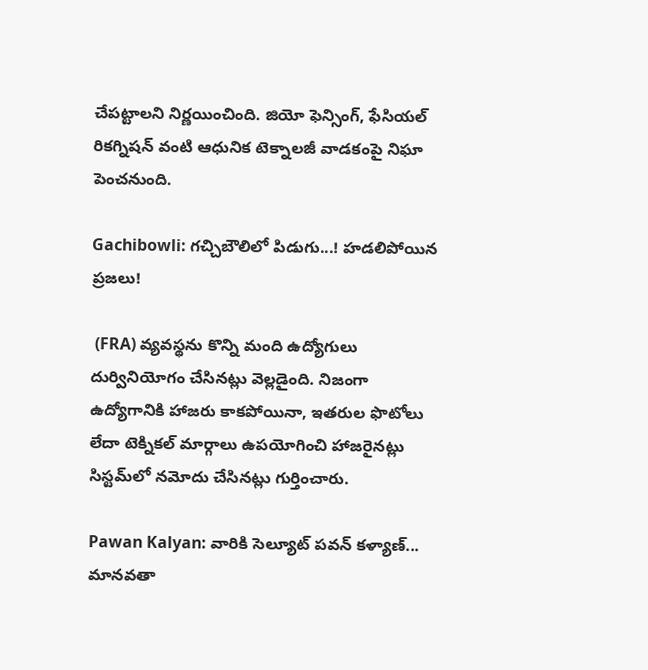చేపట్టాలని నిర్ణయించింది. జియో ఫెన్సింగ్, ఫేసియల్ రికగ్నిషన్ వంటి ఆధునిక టెక్నాలజీ వాడకంపై నిఘా పెంచనుంది.

Gachibowli: గచ్చిబౌలిలో పిడుగు...! హడలిపోయిన ప్రజలు!

 (FRA) వ్యవస్థను కొన్ని మంది ఉద్యోగులు దుర్వినియోగం చేసినట్లు వెల్లడైంది. నిజంగా ఉద్యోగానికి హాజరు కాకపోయినా, ఇతరుల ఫొటోలు లేదా టెక్నికల్ మార్గాలు ఉపయోగించి హాజరైనట్లు సిస్టమ్‌లో నమోదు చేసినట్లు గుర్తించారు.

Pawan Kalyan: వారికి సెల్యూట్ పవన్ కళ్యాణ్... మానవతా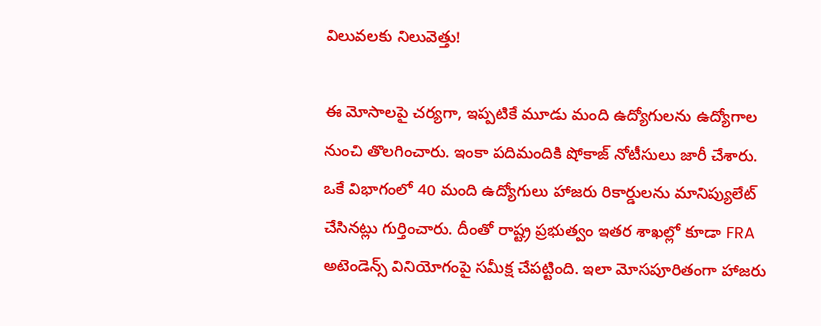విలువలకు నిలువెత్తు!

ఈ మోసాలపై చర్యగా, ఇప్పటికే మూడు మంది ఉద్యోగులను ఉద్యోగాల నుంచి తొలగించారు. ఇంకా పదిమందికి షోకాజ్ నోటీసులు జారీ చేశారు. ఒకే విభాగంలో 40 మంది ఉద్యోగులు హాజరు రికార్డులను మానిప్యులేట్ చేసినట్లు గుర్తించారు. దీంతో రాష్ట్ర ప్రభుత్వం ఇతర శాఖల్లో కూడా FRA అటెండెన్స్ వినియోగంపై సమీక్ష చేపట్టింది. ఇలా మోసపూరితంగా హాజరు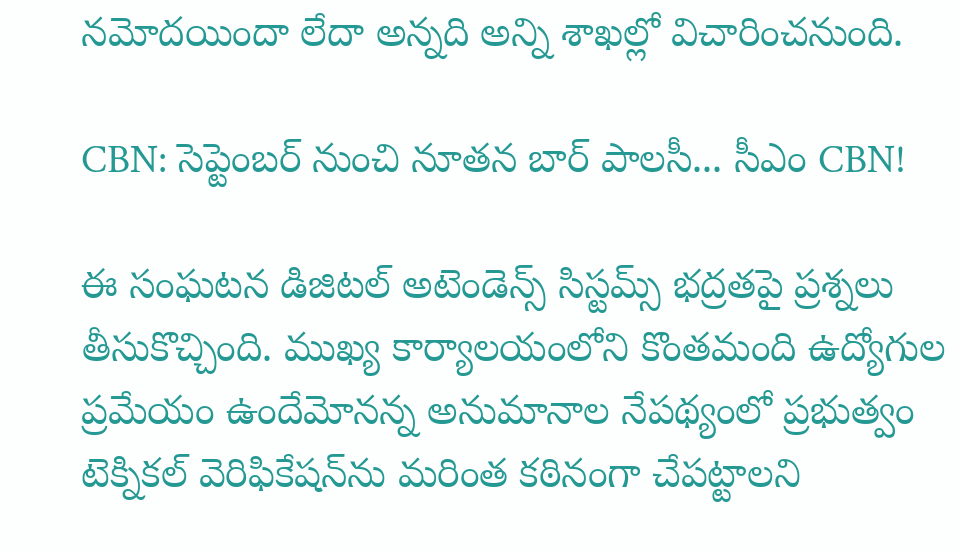నమోదయిందా లేదా అన్నది అన్ని శాఖల్లో విచారించనుంది.

CBN: సెప్టెంబర్ నుంచి నూతన బార్ పాలసీ... సీఎం CBN!

ఈ సంఘటన డిజిటల్ అటెండెన్స్ సిస్టమ్స్ భద్రతపై ప్రశ్నలు తీసుకొచ్చింది. ముఖ్య కార్యాలయంలోని కొంతమంది ఉద్యోగుల ప్రమేయం ఉందేమోనన్న అనుమానాల నేపథ్యంలో ప్రభుత్వం టెక్నికల్ వెరిఫికేషన్‌ను మరింత కఠినంగా చేపట్టాలని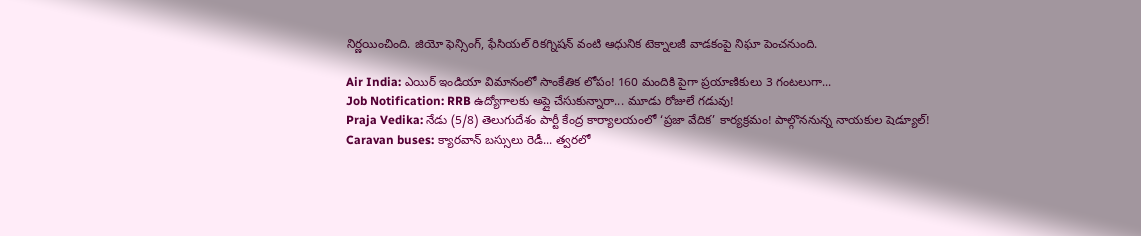నిర్ణయించింది. జియో ఫెన్సింగ్, ఫేసియల్ రికగ్నిషన్ వంటి ఆధునిక టెక్నాలజీ వాడకంపై నిఘా పెంచనుంది.

Air India: ఎయిర్ ఇండియా విమానంలో సాంకేతిక లోపం! 160 మందికి పైగా ప్రయాణికులు 3 గంటలుగా...
Job Notification: RRB ఉద్యోగాలకు అప్లై చేసుకున్నారా... మూడు రోజులే గడువు!
Praja Vedika: నేడు (5/8) తెలుగుదేశం పార్టీ కేంద్ర కార్యాలయంలో ‘ప్రజా వేదిక’ కార్యక్రమం! పాల్గొననున్న నాయకుల షెడ్యూల్!
Caravan buses: క్యారవాన్ బస్సులు రెడీ... త్వరలో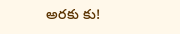అరకు కు!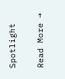Spotlight

Read More →